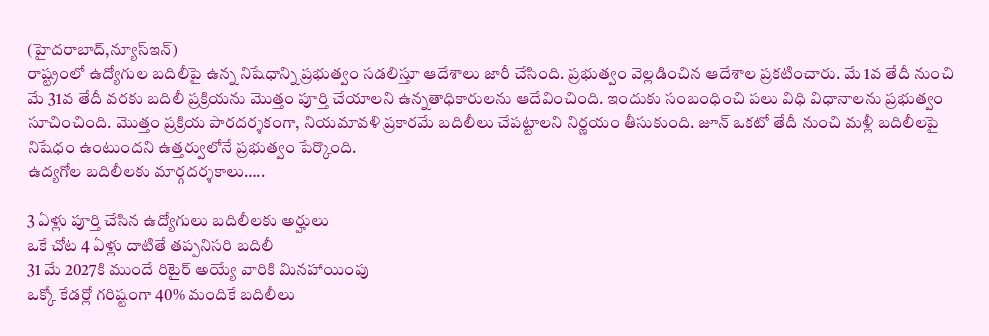(హైదరాబాద్,న్యూస్ఇన్)
రాష్ట్రంలో ఉద్యోగుల బదిలీపై ఉన్న నిషేధాన్ని ప్రభుత్వం సడలిస్తూ ఆదేశాలు జారీ చేసింది. ప్రభుత్వం వెల్లడించిన ఆదేశాల ప్రకటించారు. మే 1వ తేదీ నుంచి మే 31వ తేదీ వరకు బదిలీ ప్రక్రియను మొత్తం పూర్తి చేయాలని ఉన్నతాధికారులను ఆదేవించింది. ఇందుకు సంబంధించి పలు విధి విధానాలను ప్రభుత్వం సూచించింది. మొత్తం ప్రక్రియ పారదర్శకంగా, నియమావళి ప్రకారమే బదిలీలు చేపట్టాలని నిర్ణయం తీసుకుంది. జూన్ ఒకటో తేదీ నుంచి మళ్లీ బదిలీలపై నిషేధం ఉంటుందని ఉత్తర్వులోనే ప్రభుత్వం పేర్కొంది.
ఉద్యగోల బదిలీలకు మార్గదర్శకాలు…..

3 ఏళ్లు పూర్తి చేసిన ఉద్యోగులు బదిలీలకు అర్హులు
ఒకే చోట 4 ఏళ్లు దాటితే తప్పనిసరి బదిలీ
31 మే 2027కి ముందే రిటైర్ అయ్యే వారికి మినహాయింపు
ఒక్కో కేడర్లో గరిష్టంగా 40% మందికే బదిలీలు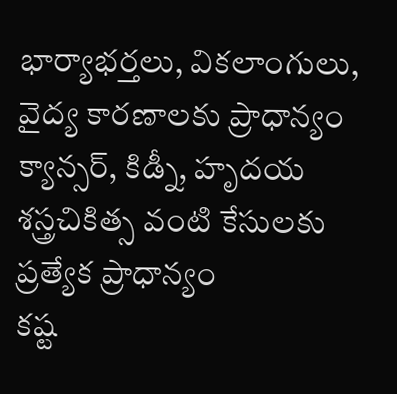భార్యాభర్తలు, వికలాంగులు, వైద్య కారణాలకు ప్రాధాన్యం
క్యాన్సర్, కిడ్నీ, హృదయ శస్త్రచికిత్స వంటి కేసులకు ప్రత్యేక ప్రాధాన్యం
కష్ట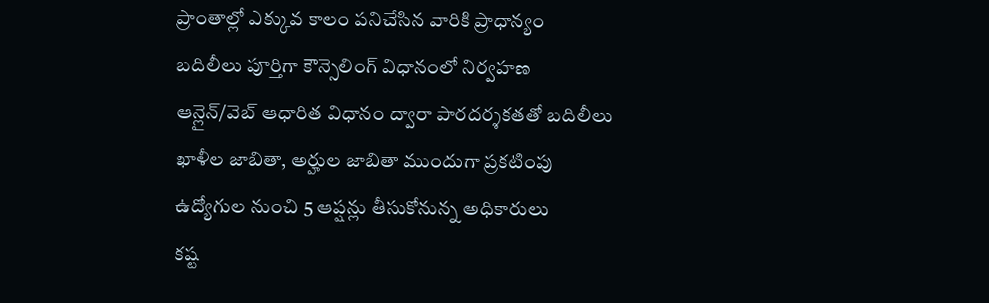ప్రాంతాల్లో ఎక్కువ కాలం పనిచేసిన వారికి ప్రాధాన్యం
బదిలీలు పూర్తిగా కౌన్సెలింగ్ విధానంలో నిర్వహణ
ఆన్లైన్/వెబ్ ఆధారిత విధానం ద్వారా పారదర్శకతతో బదిలీలు
ఖాళీల జాబితా, అర్హుల జాబితా ముందుగా ప్రకటింపు
ఉద్యోగుల నుంచి 5 ఆప్షన్లు తీసుకోనున్న అధికారులు
కష్ట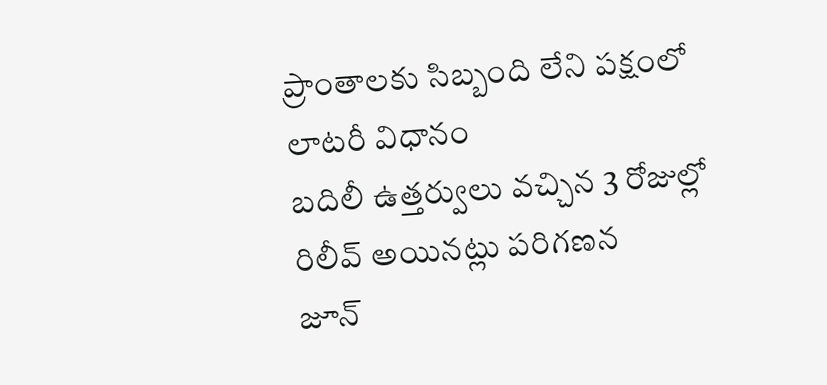ప్రాంతాలకు సిబ్బంది లేని పక్షంలో లాటరీ విధానం
బదిలీ ఉత్తర్వులు వచ్చిన 3 రోజుల్లో రిలీవ్ అయినట్లు పరిగణన
జూన్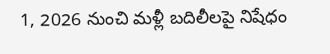1, 2026 నుంచి మళ్లీ బదిలీలపై నిషేధం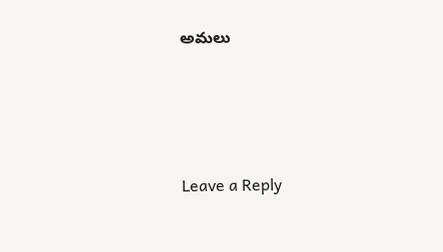అమలు






Leave a Reply